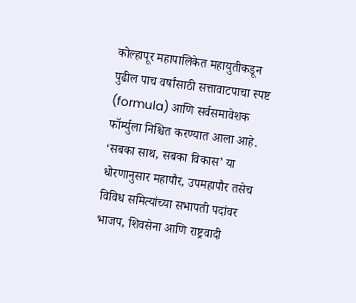कोल्हापूर महापालिकेत महायुतीकडून पुढील पाच वर्षांसाठी सत्तावाटपाचा स्पष्ट (formula) आणि सर्वसमावेशक फॉर्म्युला निश्चित करण्यात आला आहे. ‘सबका साथ, सबका विकास’ या धोरणानुसार महापौर, उपमहापौर तसेच विविध समित्यांच्या सभापती पदांवर भाजप, शिवसेना आणि राष्ट्रवादी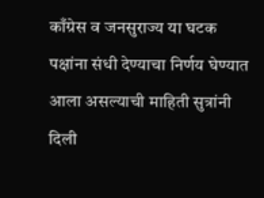काँग्रेस व जनसुराज्य या घटक पक्षांना संधी देण्याचा निर्णय घेण्यात आला असल्याची माहिती सुत्रांनी दिली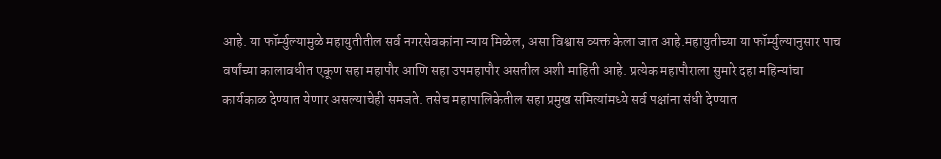आहे. या फॉर्म्युल्यामुळे महायुतीतील सर्व नगरसेवकांना न्याय मिळेल, असा विश्वास व्यक्त केला जात आहे.महायुतीच्या या फॉर्म्युल्यानुसार पाच वर्षांच्या कालावधीत एकूण सहा महापौर आणि सहा उपमहापौर असतील अशी माहिती आहे. प्रत्येक महापौराला सुमारे दहा महिन्यांचा कार्यकाळ देण्यात येणार असल्याचेही समजते. तसेच महापालिकेतील सहा प्रमुख समित्यांमध्ये सर्व पक्षांना संधी देण्यात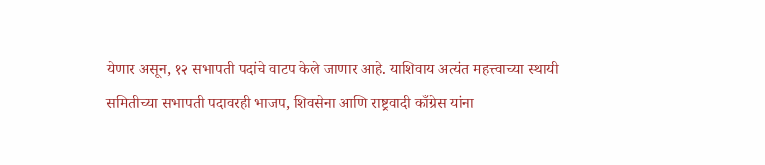येणार असून, १२ सभापती पदांचे वाटप केले जाणार आहे. याशिवाय अत्यंत महत्त्वाच्या स्थायी समितीच्या सभापती पदावरही भाजप, शिवसेना आणि राष्ट्रवादी काँग्रेस यांना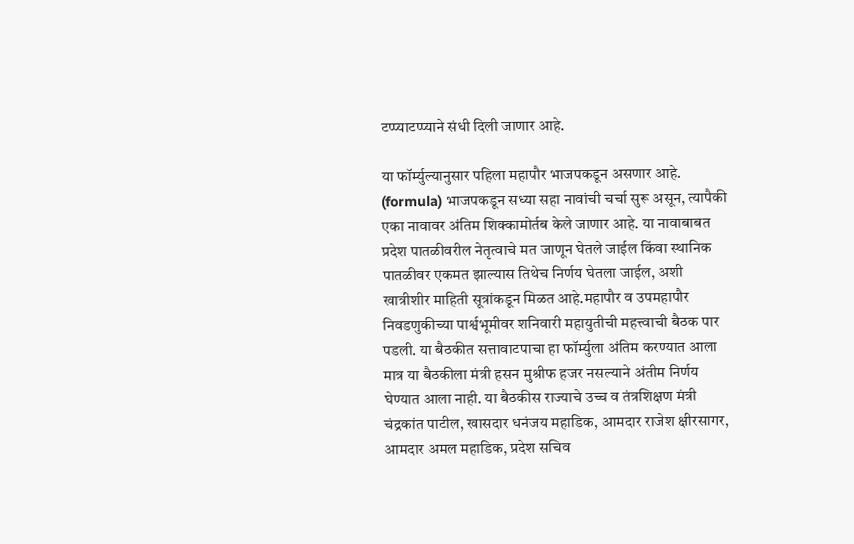टप्प्याटप्प्याने संधी दिली जाणार आहे.

या फॉर्म्युल्यानुसार पहिला महापौर भाजपकडून असणार आहे. (formula) भाजपकडून सध्या सहा नावांची चर्चा सुरू असून, त्यापैकी एका नावावर अंतिम शिक्कामोर्तब केले जाणार आहे. या नावाबाबत प्रदेश पातळीवरील नेतृत्वाचे मत जाणून घेतले जाईल किंवा स्थानिक पातळीवर एकमत झाल्यास तिथेच निर्णय घेतला जाईल, अशी खात्रीशीर माहिती सूत्रांकडून मिळत आहे.महापौर व उपमहापौर निवडणुकीच्या पार्श्वभूमीवर शनिवारी महायुतीची महत्त्वाची बैठक पार पडली. या बैठकीत सत्तावाटपाचा हा फॉर्म्युला अंतिम करण्यात आला मात्र या बैठकीला मंत्री हसन मुश्रीफ हजर नसल्याने अंतीम निर्णय घेण्यात आला नाही. या बैठकीस राज्याचे उच्च व तंत्रशिक्षण मंत्री चंद्रकांत पाटील, खासदार धनंजय महाडिक, आमदार राजेश क्षीरसागर, आमदार अमल महाडिक, प्रदेश सचिव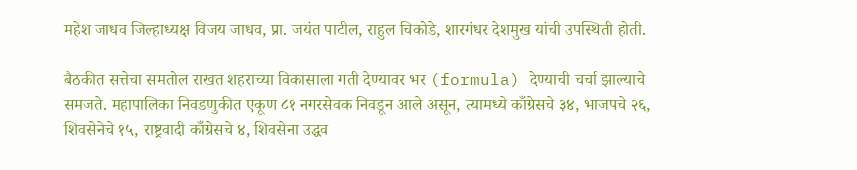महेश जाधव जिल्हाध्यक्ष विजय जाधव, प्रा. जयंत पाटील, राहुल चिकोडे, शारगंधर देशमुख यांची उपस्थिती होती.

बैठकीत सत्तेचा समतोल राखत शहराच्या विकासाला गती देण्यावर भर (formula) देण्याची चर्चा झाल्याचे समजते. महापालिका निवडणुकीत एकूण ८१ नगरसेवक निवडून आले असून, त्यामध्ये काँग्रेसचे ३४, भाजपचे २६, शिवसेनेचे १५, राष्ट्रवादी काँग्रेसचे ४, शिवसेना उद्धव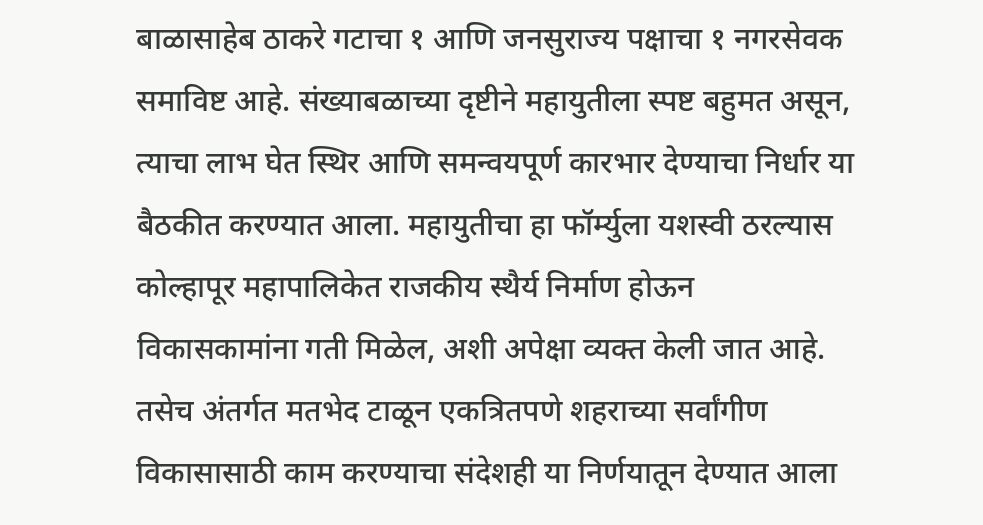बाळासाहेब ठाकरे गटाचा १ आणि जनसुराज्य पक्षाचा १ नगरसेवक समाविष्ट आहे. संख्याबळाच्या दृष्टीने महायुतीला स्पष्ट बहुमत असून, त्याचा लाभ घेत स्थिर आणि समन्वयपूर्ण कारभार देण्याचा निर्धार या बैठकीत करण्यात आला. महायुतीचा हा फॉर्म्युला यशस्वी ठरल्यास कोल्हापूर महापालिकेत राजकीय स्थैर्य निर्माण होऊन विकासकामांना गती मिळेल, अशी अपेक्षा व्यक्त केली जात आहे. तसेच अंतर्गत मतभेद टाळून एकत्रितपणे शहराच्या सर्वांगीण विकासासाठी काम करण्याचा संदेशही या निर्णयातून देण्यात आला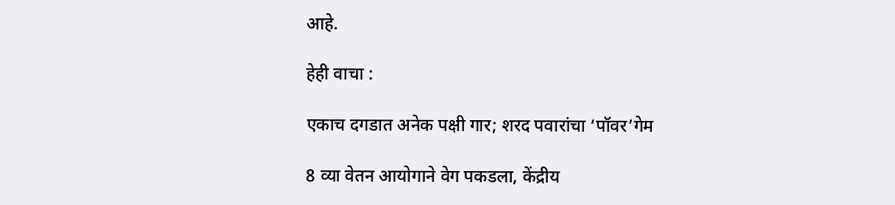आहे.

हेही वाचा :

एकाच दगडात अनेक पक्षी गार; शरद पवारांचा ‘पॉवर’गेम

8 व्या वेतन आयोगाने वेग पकडला, केंद्रीय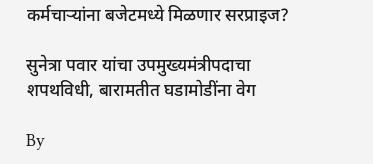कर्मचाऱ्यांना बजेटमध्ये मिळणार सरप्राइज?

सुनेत्रा पवार यांचा उपमुख्यमंत्रीपदाचा शपथविधी, बारामतीत घडामोडींना वेग

By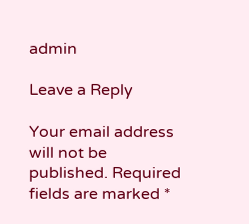admin

Leave a Reply

Your email address will not be published. Required fields are marked *